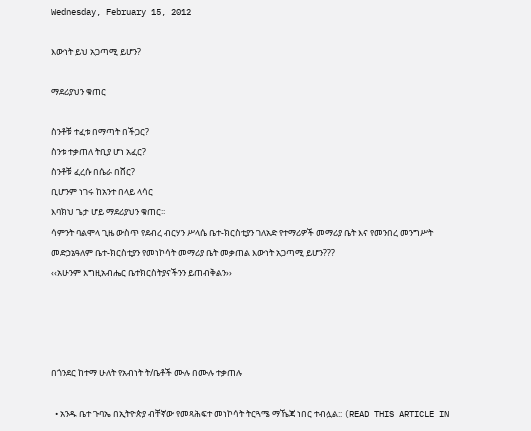Wednesday, February 15, 2012

እውነት ይህ አጋጣሚ ይሆን?

ማደሪያህን ቁጠር

ስንቶቹ ተፈቱ በማጣት በችጋር?
ስንቱ ተቃጠለ ትቢያ ሆነ አፈር?
ስንቶቹ ፈረሱ በሴራ በሸር?
ቢሆንም ነገሩ ከአንተ በላይ ላሳር
እባክህ ጌታ ሆይ ማደሪያህን ቁጠር፡፡
ሳምንት ባልሞላ ጊዜ ውስጥ የደብረ ብርሃን ሥላሴ ቤተ-ክርስቲያን ገለአድ የተማሪዎች መማሪያ ቤት እና የመንበረ መንግሥት መድኃኔዓለም ቤተ-ክርስቲያን የመነኮሳት መማሪያ ቤት መቃጠል እውነት አጋጣሚ ይሆን???
‹‹አሁንም እግዚአብሔር ቤተክርስትያናችንን ይጠብቅልን››




በጎንደር ከተማ ሁለት የአብነት ት/ቤቶች ሙሉ በሙሉ ተቃጠሉ

  • አንዱ ቤተ ጉባኤ በኢትዮጵያ ብቸኛው የመጻሕፍተ መነኮሳት ትርጓሜ ማኼጃ ነበር ተብሏል:: (READ THIS ARTICLE IN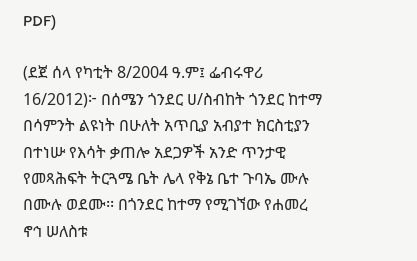PDF)

(ደጀ ሰላ የካቲት 8/2004 ዓ.ም፤ ፌብሩዋሪ 16/2012)፦ በሰሜን ጎንደር ሀ/ስብከት ጎንደር ከተማ በሳምንት ልዩነት በሁለት አጥቢያ አብያተ ክርስቲያን በተነሡ የእሳት ቃጠሎ አደጋዎች አንድ ጥንታዊ የመጻሕፍት ትርጓሜ ቤት ሌላ የቅኔ ቤተ ጉባኤ ሙሉ በሙሉ ወደሙ፡፡ በጎንደር ከተማ የሚገኘው የሐመረ ኖኅ ሠለስቱ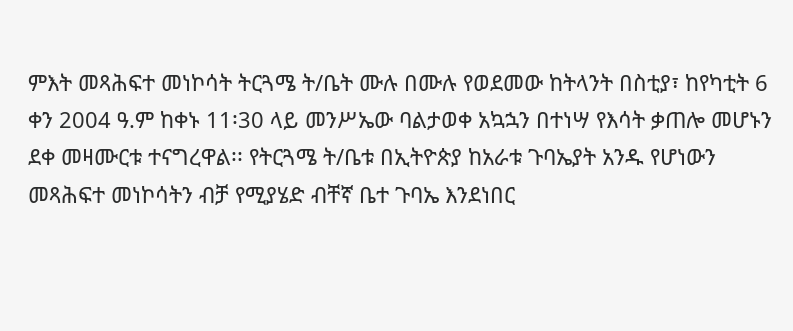ምእት መጻሕፍተ መነኮሳት ትርጓሜ ት/ቤት ሙሉ በሙሉ የወደመው ከትላንት በስቲያ፣ ከየካቲት 6 ቀን 2004 ዓ.ም ከቀኑ 11፡30 ላይ መንሥኤው ባልታወቀ አኳኋን በተነሣ የእሳት ቃጠሎ መሆኑን ደቀ መዛሙርቱ ተናግረዋል፡፡ የትርጓሜ ት/ቤቱ በኢትዮጵያ ከአራቱ ጉባኤያት አንዱ የሆነውን መጻሕፍተ መነኮሳትን ብቻ የሚያሄድ ብቸኛ ቤተ ጉባኤ እንደነበር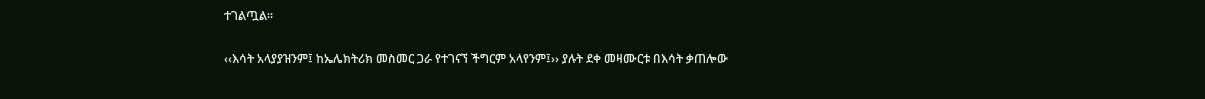ተገልጧል፡፡

‹‹እሳት አላያያዝንም፤ ከኤሌክትሪክ መስመር ጋራ የተገናኘ ችግርም አላየንም፤›› ያሉት ደቀ መዛሙርቱ በእሳት ቃጠሎው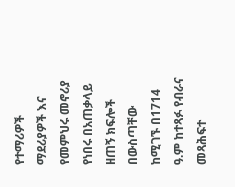የተማሪዎች ማደሪያዎች እና የመምህሩ መኖሪያ የነበሩ በአጠቃላይ ዘጠኝ ክፍሎች በውስጣቸው ከሚገኙ በ1714 ዓ.ም ከተጻፉ የብራና መጻሕፍተ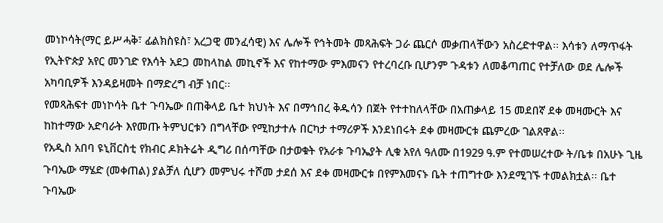መነኮሳት(ማር ይሥሓቅ፣ ፊልክስዩስ፣ አረጋዊ መንፈሳዊ) እና ሌሎች የኅትመት መጻሕፍት ጋራ ጨርሶ መቃጠላቸውን አስረድተዋል፡፡ እሳቱን ለማጥፋት የኢትዮጵያ አየር መንገድ የእሳት አደጋ መከላከል መኪኖች እና የከተማው ምእመናን የተረባረቡ ቢሆንም ጉዳቱን ለመቆጣጠር የተቻለው ወደ ሌሎች አካባቢዎች እንዳይዛመት በማድረግ ብቻ ነበር፡፡
የመጻሕፍተ መነኮሳት ቤተ ጉባኤው በጠቅላይ ቤተ ክህነት እና በማኅበረ ቅዱሳን በጀት የተተከለላቸው በአጠቃላይ 15 መደበኛ ደቀ መዛሙርት እና ከከተማው አድባራት እየመጡ ትምህርቱን በግላቸው የሚከታተሉ በርካታ ተማሪዎች እንደነበሩት ደቀ መዛሙርቱ ጨምረው ገልጸዋል፡፡
የአዲስ አበባ ዩኒቨርስቲ የክብር ዶክትሬት ዲግሪ በሰጣቸው በታወቁት የአራቱ ጉባኤያት ሊቁ አየለ ዓለሙ በ1929 ዓ.ም የተመሠረተው ት/ቤቱ በአሁኑ ጊዜ ጉባኤው ማሄድ (መቀጠል) ያልቻለ ሲሆን መምህሩ ተሾመ ታደሰ እና ደቀ መዛሙርቱ በየምእመናኑ ቤት ተጠግተው እንደሚገኙ ተመልክቷል፡፡ ቤተ ጉባኤው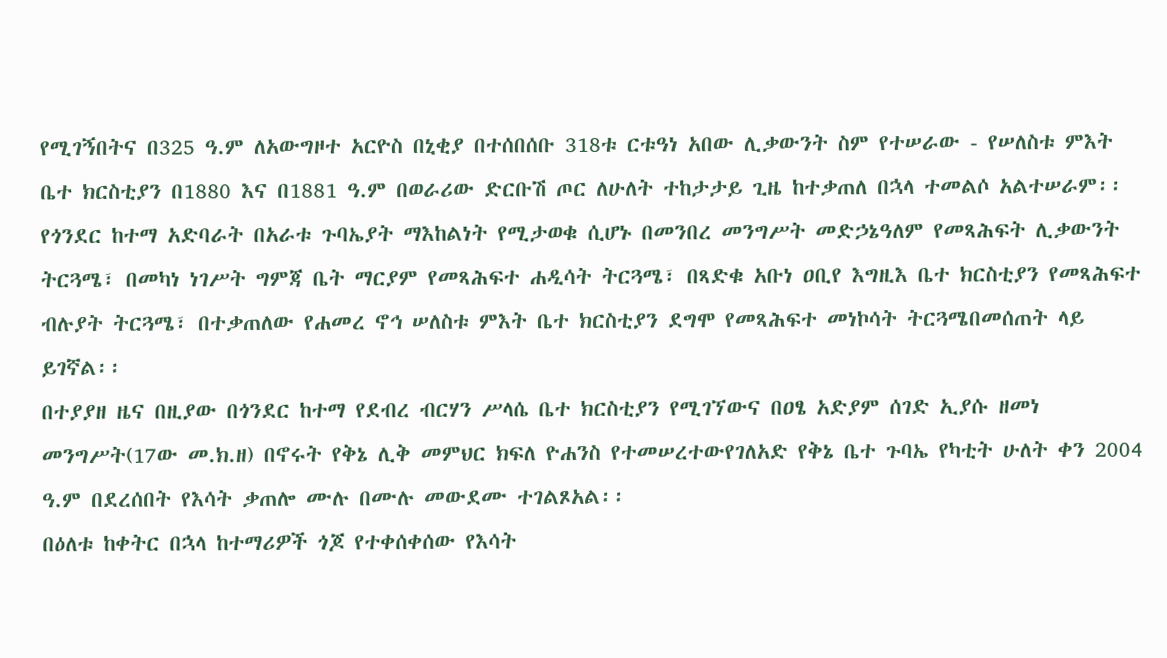የሚገኝበትና በ325 ዓ.ም ለአውግዞተ አርዮስ በኒቂያ በተሰበሰቡ 318ቱ ርቱዓነ አበው ሊቃውንት ስም የተሠራው - የሠለስቱ ምእት ቤተ ክርስቲያን በ1880 እና በ1881 ዓ.ም በወራሪው ድርቡሽ ጦር ለሁለት ተከታታይ ጊዜ ከተቃጠለ በኋላ ተመልሶ አልተሠራም፡፡
የጎንደር ከተማ አድባራት በአራቱ ጉባኤያት ማእከልነት የሚታወቁ ሲሆኑ በመንበረ መንግሥት መድኃኔዓለም የመጻሕፍት ሊቃውንት ትርጓሜ፣ በመካነ ነገሥት ግምጃ ቤት ማርያም የመጻሕፍተ ሐዲሳት ትርጓሜ፣ በጻድቁ አቡነ ዐቢየ እግዚእ ቤተ ክርስቲያን የመጻሕፍተ ብሉያት ትርጓሜ፣ በተቃጠለው የሐመረ ኖኅ ሠለስቱ ምእት ቤተ ክርስቲያን ደግሞ የመጻሕፍተ መነኮሳት ትርጓሜበመሰጠት ላይ ይገኛል፡፡
በተያያዘ ዜና በዚያው በጎንደር ከተማ የደብረ ብርሃን ሥላሴ ቤተ ክርስቲያን የሚገኘውና በዐፄ አድያም ሰገድ ኢያሱ ዘመነ መንግሥት(17ው መ.ክ.ዘ) በኖሩት የቅኔ ሊቅ መምህር ክፍለ ዮሐንስ የተመሠረተውየገለአድ የቅኔ ቤተ ጉባኤ የካቲት ሁለት ቀን 2004 ዓ.ም በደረሰበት የእሳት ቃጠሎ ሙሉ በሙሉ መውደሙ ተገልጾአል፡፡
በዕለቱ ከቀትር በኋላ ከተማሪዎች ጎጆ የተቀሰቀሰው የእሳት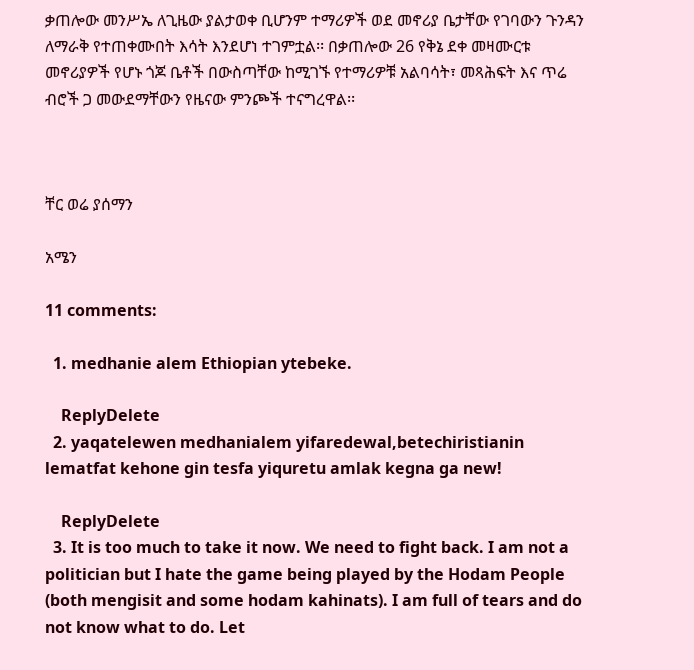ቃጠሎው መንሥኤ ለጊዜው ያልታወቀ ቢሆንም ተማሪዎች ወደ መኖሪያ ቤታቸው የገባውን ጉንዳን ለማራቅ የተጠቀሙበት እሳት እንደሆነ ተገምቷል፡፡ በቃጠሎው 26 የቅኔ ደቀ መዛሙርቱ መኖሪያዎች የሆኑ ጎጆ ቤቶች በውስጣቸው ከሚገኙ የተማሪዎቹ አልባሳት፣ መጻሕፍት እና ጥሬ ብሮች ጋ መውደማቸውን የዜናው ምንጮች ተናግረዋል፡፡



ቸር ወሬ ያሰማን

አሜን

11 comments:

  1. medhanie alem Ethiopian ytebeke.

    ReplyDelete
  2. yaqatelewen medhanialem yifaredewal,betechiristianin lematfat kehone gin tesfa yiquretu amlak kegna ga new!

    ReplyDelete
  3. It is too much to take it now. We need to fight back. I am not a politician but I hate the game being played by the Hodam People (both mengisit and some hodam kahinats). I am full of tears and do not know what to do. Let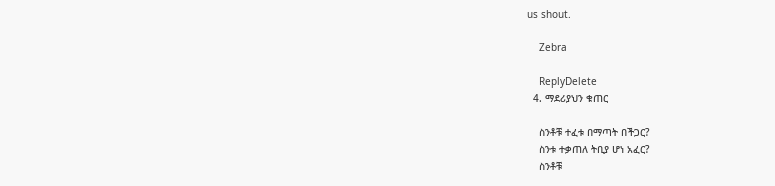us shout.

    Zebra

    ReplyDelete
  4. ማደሪያህን ቁጠር

    ስንቶቹ ተፈቱ በማጣት በችጋር?
    ስንቱ ተቃጠለ ትቢያ ሆነ አፈር?
    ስንቶቹ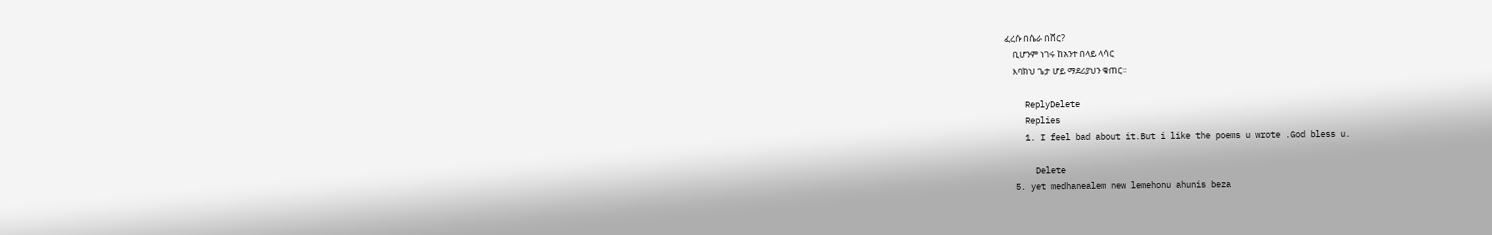ፈረሱ በሴራ በሸር?
    ቢሆንም ነገሩ ከአንተ በላይ ላሳር
    እባክህ ጌታ ሆይ ማደሪያህን ቁጠር፡፡

    ReplyDelete
    Replies
    1. I feel bad about it.But i like the poems u wrote .God bless u.

      Delete
  5. yet medhanealem new lemehonu ahunis beza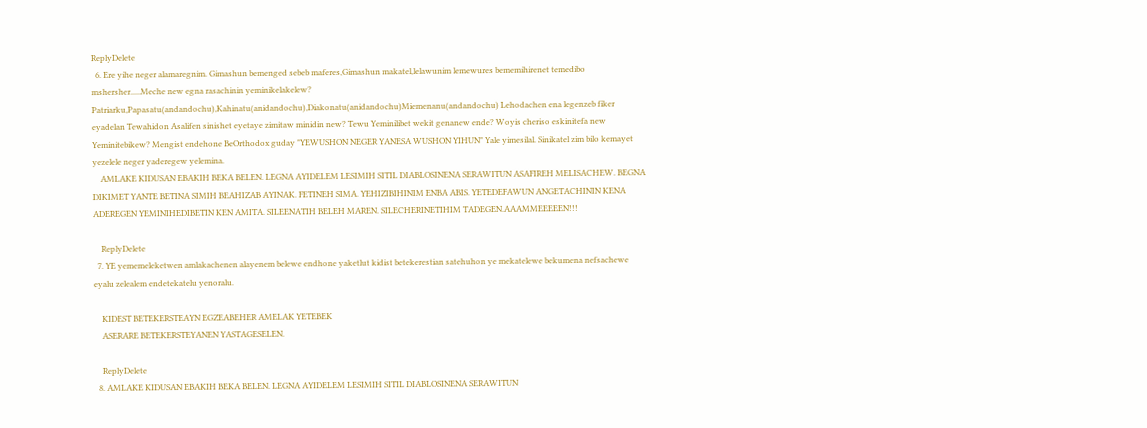ReplyDelete
  6. Ere yihe neger alamaregnim. Gimashun bemenged sebeb maferes,Gimashun makatel,lelawunim lemewures bememihirenet temedibo mshersher.....Meche new egna rasachinin yeminikelakelew? Patriarku,Papasatu(andandochu),Kahinatu(anidandochu),Diakonatu(anidandochu)Miemenanu(andandochu) Lehodachen ena legenzeb fiker eyadelan Tewahidon Asalifen sinishet eyetaye zimitaw minidin new? Tewu Yeminilibet wekit genanew ende? Woyis cheriso eskinitefa new Yeminitebikew? Mengist endehone BeOrthodox guday "YEWUSHON NEGER YANESA WUSHON YIHUN" Yale yimesilal. Sinikatel zim bilo kemayet yezelele neger yaderegew yelemina.
    AMLAKE KIDUSAN EBAKIH BEKA BELEN. LEGNA AYIDELEM LESIMIH SITIL DIABLOSINENA SERAWITUN ASAFIREH MELISACHEW. BEGNA DIKIMET YANTE BETINA SIMIH BEAHIZAB AYINAK. FETINEH SIMA. YEHIZIBIHINIM ENBA ABIS. YETEDEFAWUN ANGETACHININ KENA ADEREGEN YEMINIHEDIBETIN KEN AMITA. SILEENATIH BELEH MAREN. SILECHERINETIHIM TADEGEN.AAAMMEEEEEN!!!

    ReplyDelete
  7. YE yememeleketwen amlakachenen alayenem belewe endhone yaketlut kidist betekerestian satehuhon ye mekatelewe bekumena nefsachewe eyalu zelealem endetekatelu yenoralu.

    KIDEST BETEKERSTEAYN EGZEABEHER AMELAK YETEBEK
    ASERARE BETEKERSTEYANEN YASTAGESELEN.

    ReplyDelete
  8. AMLAKE KIDUSAN EBAKIH BEKA BELEN. LEGNA AYIDELEM LESIMIH SITIL DIABLOSINENA SERAWITUN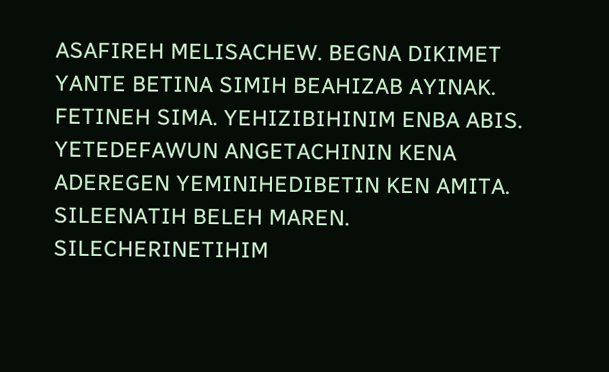ASAFIREH MELISACHEW. BEGNA DIKIMET YANTE BETINA SIMIH BEAHIZAB AYINAK. FETINEH SIMA. YEHIZIBIHINIM ENBA ABIS. YETEDEFAWUN ANGETACHININ KENA ADEREGEN YEMINIHEDIBETIN KEN AMITA. SILEENATIH BELEH MAREN. SILECHERINETIHIM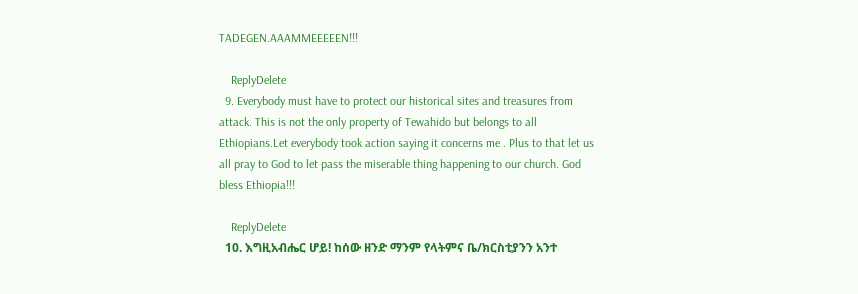TADEGEN.AAAMMEEEEEN!!!

    ReplyDelete
  9. Everybody must have to protect our historical sites and treasures from attack. This is not the only property of Tewahido but belongs to all Ethiopians.Let everybody took action saying it concerns me . Plus to that let us all pray to God to let pass the miserable thing happening to our church. God bless Ethiopia!!!

    ReplyDelete
  10. እግዚአብሔር ሆይ! ከሰው ዘንድ ማንም የላትምና ቤ/ክርስቲያንን አንተ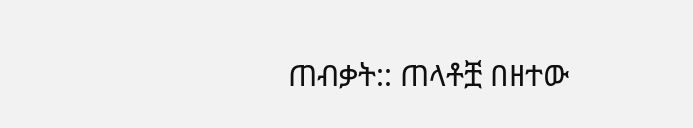ጠብቃት:: ጠላቶቿ በዘተው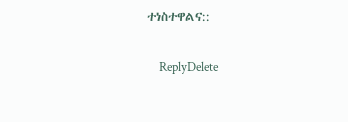ተነስተዋልና::

    ReplyDelete